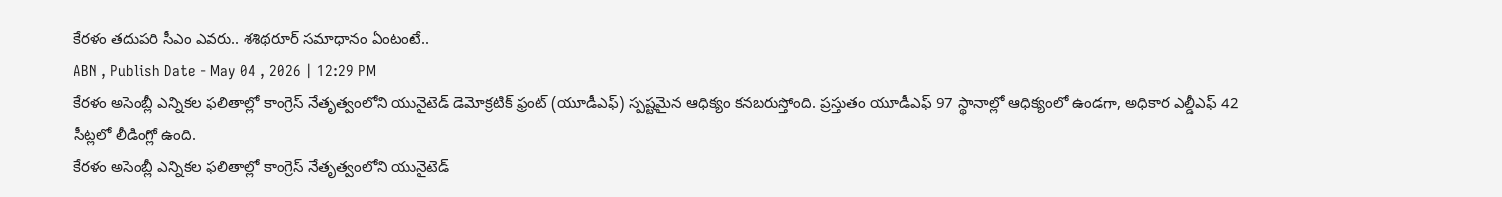కేరళం తదుపరి సీఎం ఎవరు.. శశిథరూర్ సమాధానం ఏంటంటే..
ABN , Publish Date - May 04 , 2026 | 12:29 PM
కేరళం అసెంబ్లీ ఎన్నికల ఫలితాల్లో కాంగ్రెస్ నేతృత్వంలోని యునైటెడ్ డెమోక్రటిక్ ఫ్రంట్ (యూడీఎఫ్) స్పష్టమైన ఆధిక్యం కనబరుస్తోంది. ప్రస్తుతం యూడీఎఫ్ 97 స్థానాల్లో ఆధిక్యంలో ఉండగా, అధికార ఎల్డీఎఫ్ 42 సీట్లలో లీడింగ్లో ఉంది.
కేరళం అసెంబ్లీ ఎన్నికల ఫలితాల్లో కాంగ్రెస్ నేతృత్వంలోని యునైటెడ్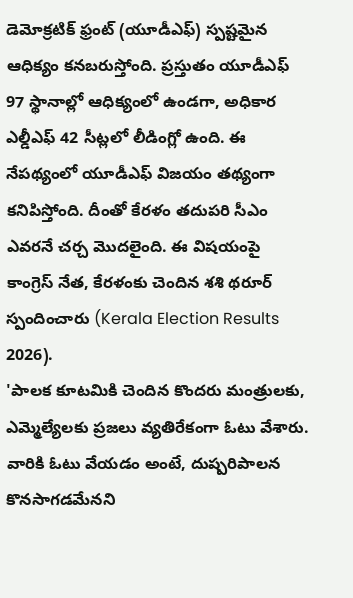డెమోక్రటిక్ ఫ్రంట్ (యూడీఎఫ్) స్పష్టమైన ఆధిక్యం కనబరుస్తోంది. ప్రస్తుతం యూడీఎఫ్ 97 స్థానాల్లో ఆధిక్యంలో ఉండగా, అధికార ఎల్డీఎఫ్ 42 సీట్లలో లీడింగ్లో ఉంది. ఈ నేపథ్యంలో యూడీఎఫ్ విజయం తథ్యంగా కనిపిస్తోంది. దీంతో కేరళం తదుపరి సీఎం ఎవరనే చర్చ మొదలైంది. ఈ విషయంపై కాంగ్రెస్ నేత, కేరళంకు చెందిన శశి థరూర్ స్పందించారు (Kerala Election Results 2026).
'పాలక కూటమికి చెందిన కొందరు మంత్రులకు, ఎమ్మెల్యేలకు ప్రజలు వ్యతిరేకంగా ఓటు వేశారు. వారికి ఓటు వేయడం అంటే, దుష్పరిపాలన కొనసాగడమేనని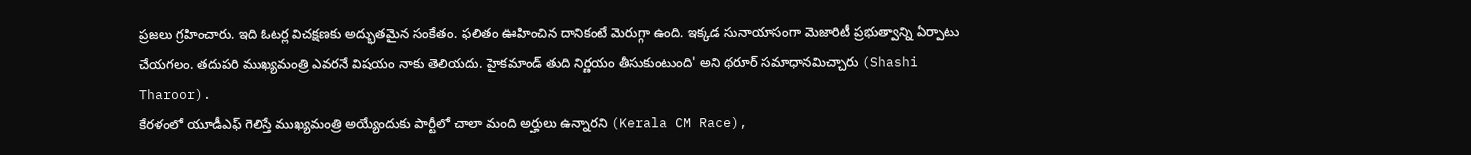ప్రజలు గ్రహించారు. ఇది ఓటర్ల విచక్షణకు అద్భుతమైన సంకేతం. ఫలితం ఊహించిన దానికంటే మెరుగ్గా ఉంది. ఇక్కడ సునాయాసంగా మెజారిటీ ప్రభుత్వాన్ని ఏర్పాటు చేయగలం. తదుపరి ముఖ్యమంత్రి ఎవరనే విషయం నాకు తెలియదు. హైకమాండ్ తుది నిర్ణయం తీసుకుంటుంది' అని థరూర్ సమాధానమిచ్చారు (Shashi Tharoor).
కేరళంలో యూడీఎఫ్ గెలిస్తే ముఖ్యమంత్రి అయ్యేందుకు పార్టీలో చాలా మంది అర్హులు ఉన్నారని (Kerala CM Race),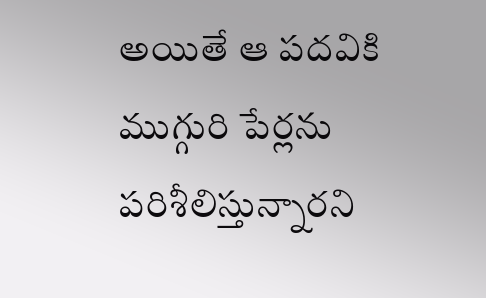అయితే ఆ పదవికి ముగ్గురి పేర్లను పరిశీలిస్తున్నారని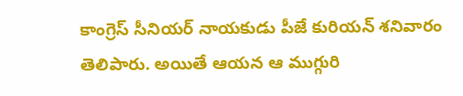కాంగ్రెస్ సీనియర్ నాయకుడు పీజే కురియన్ శనివారం తెలిపారు. అయితే ఆయన ఆ ముగ్గురి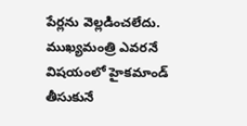పేర్లను వెల్లడించలేదు. ముఖ్యమంత్రి ఎవరనే విషయంలో హైకమాండ్ తీసుకునే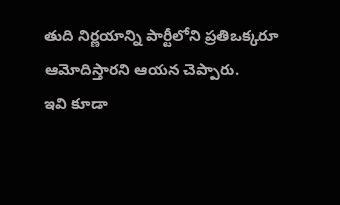తుది నిర్ణయాన్ని పార్టీలోని ప్రతిఒక్కరూ ఆమోదిస్తారని ఆయన చెప్పారు.
ఇవి కూడా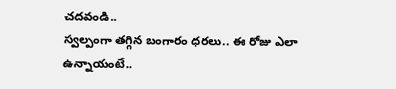చదవండి..
స్వల్పంగా తగ్గిన బంగారం ధరలు.. ఈ రోజు ఎలా ఉన్నాయంటే..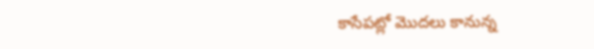కాసేపట్లో మొదలు కానున్న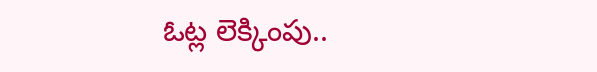ఓట్ల లెక్కింపు..